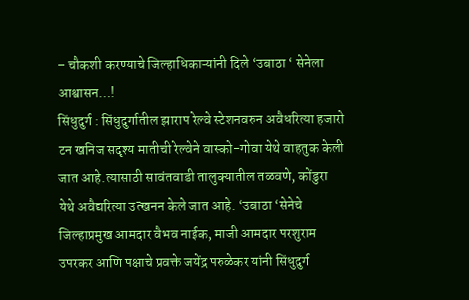– चौकशी करण्याचे जिल्हाधिकाऱ्यांनी दिले ‘उबाठा ‘ सेनेला आश्वासन…!
सिंधुदुर्ग : सिंधुदुर्गातील झाराप रेल्वे स्टेशनवरुन अवैधरित्या हजारो टन खनिज सदृश्य मातीची रेल्वेने वास्को-गोवा येथे वाहतुक केली जात आहे.त्यासाठी सावंतवाडी तालुक्यातील तळवणे, कोंडुरा येथे अवैद्यरित्या उत्खनन केले जात आहे. ‘उबाठा ‘सेनेचे जिल्हाप्रमुख आमदार वैभव नाईक, माजी आमदार परशुराम उपरकर आणि पक्षाचे प्रवक्ते जयेंद्र परुळेकर यांनी सिंधुदुर्ग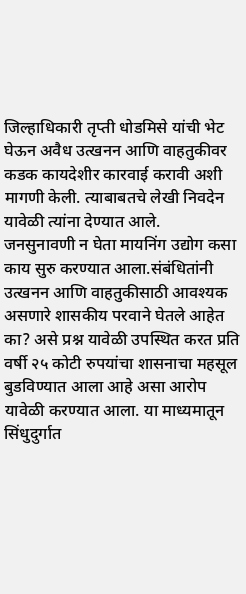जिल्हाधिकारी तृप्ती धोडमिसे यांची भेट घेऊन अवैध उत्खनन आणि वाहतुकीवर कडक कायदेशीर कारवाई करावी अशी मागणी केली. त्याबाबतचे लेखी निवदेन यावेळी त्यांना देण्यात आले.
जनसुनावणी न घेता मायनिंग उद्योग कसा काय सुरु करण्यात आला.संबंधितांनी उत्खनन आणि वाहतुकीसाठी आवश्यक असणारे शासकीय परवाने घेतले आहेत का? असे प्रश्न यावेळी उपस्थित करत प्रति वर्षी २५ कोटी रुपयांचा शासनाचा महसूल बुडविण्यात आला आहे असा आरोप यावेळी करण्यात आला. या माध्यमातून सिंधुदुर्गात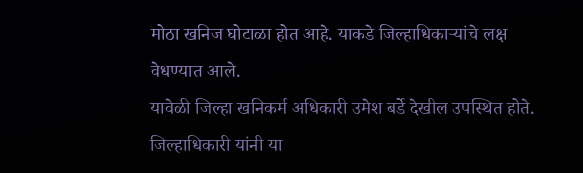मोठा खनिज घोटाळा होत आहे. याकडे जिल्हाधिकाऱ्यांचे लक्ष वेधण्यात आले.
यावेळी जिल्हा खनिकर्म अधिकारी उमेश बर्डे देखील उपस्थित होते. जिल्हाधिकारी यांनी या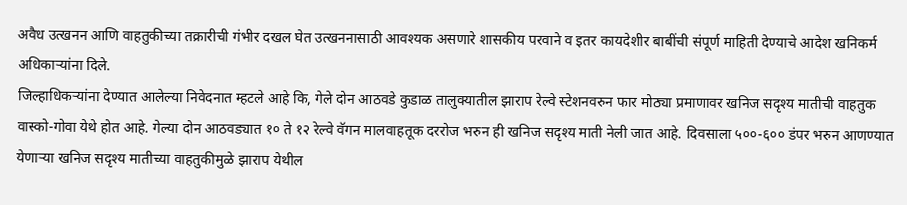अवैध उत्खनन आणि वाहतुकीच्या तक्रारीची गंभीर दखल घेत उत्खननासाठी आवश्यक असणारे शासकीय परवाने व इतर कायदेशीर बाबींची संपूर्ण माहिती देण्याचे आदेश खनिकर्म अधिकाऱ्यांना दिले.
जिल्हाधिकऱ्यांना देण्यात आलेल्या निवेदनात म्हटले आहे कि, गेले दोन आठवडे कुडाळ तालुक्यातील झाराप रेल्वे स्टेशनवरुन फार मोठ्या प्रमाणावर खनिज सदृश्य मातीची वाहतुक वास्को-गोवा येथे होत आहे. गेल्या दोन आठवड्यात १० ते १२ रेल्वे वॅगन मालवाहतूक दररोज भरुन ही खनिज सदृश्य माती नेली जात आहे. दिवसाला ५००-६०० डंपर भरुन आणण्यात येणाऱ्या खनिज सदृश्य मातीच्या वाहतुकीमुळे झाराप येथील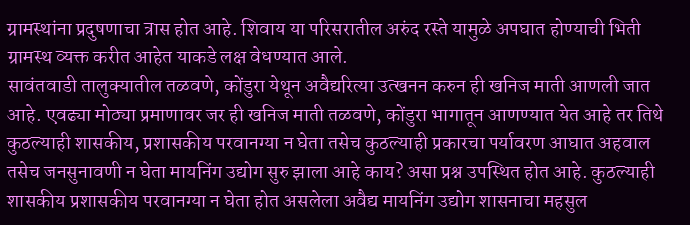ग्रामस्थांना प्रदुषणाचा त्रास होत आहे. शिवाय या परिसरातील अरुंद रस्ते यामुळे अपघात होण्याची भिती ग्रामस्थ व्यक्त करीत आहेत याकडे लक्ष वेधण्यात आले.
सावंतवाडी तालुक्यातील तळवणे, कोंडुरा येथून अवैद्यरित्या उत्खनन करुन ही खनिज माती आणली जात आहे. एवढ्या मोठ्या प्रमाणावर जर ही खनिज माती तळवणे, कोंडुरा भागातून आणण्यात येत आहे तर तिथे कुठल्याही शासकीय, प्रशासकीय परवानग्या न घेता तसेच कुठल्याही प्रकारचा पर्यावरण आघात अहवाल तसेच जनसुनावणी न घेता मायनिंग उद्योग सुरु झाला आहे काय? असा प्रश्न उपस्थित होत आहे. कुठल्याही शासकीय प्रशासकीय परवानग्या न घेता होत असलेला अवैद्य मायनिंग उद्योग शासनाचा महसुल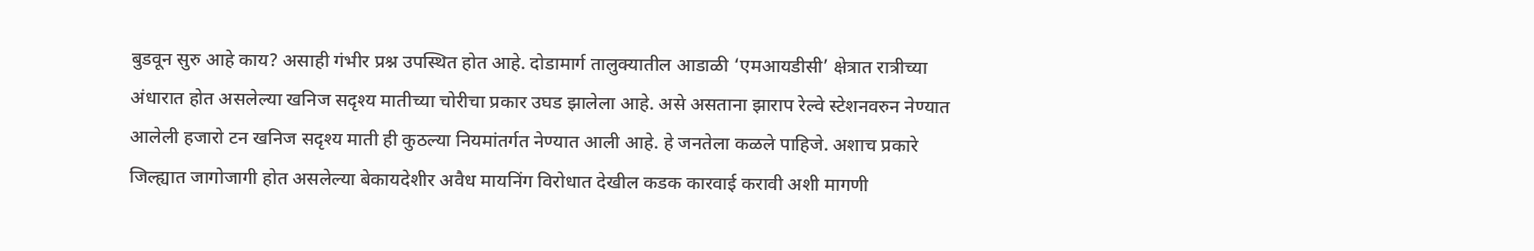बुडवून सुरु आहे काय? असाही गंभीर प्रश्न उपस्थित होत आहे. दोडामार्ग तालुक्यातील आडाळी ‘एमआयडीसी’ क्षेत्रात रात्रीच्या अंधारात होत असलेल्या खनिज सदृश्य मातीच्या चोरीचा प्रकार उघड झालेला आहे. असे असताना झाराप रेल्वे स्टेशनवरुन नेण्यात आलेली हजारो टन खनिज सदृश्य माती ही कुठल्या नियमांतर्गत नेण्यात आली आहे. हे जनतेला कळले पाहिजे. अशाच प्रकारे जिल्ह्यात जागोजागी होत असलेल्या बेकायदेशीर अवैध मायनिंग विरोधात देखील कडक कारवाई करावी अशी मागणी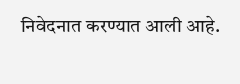निवेदनात करण्यात आली आहे.